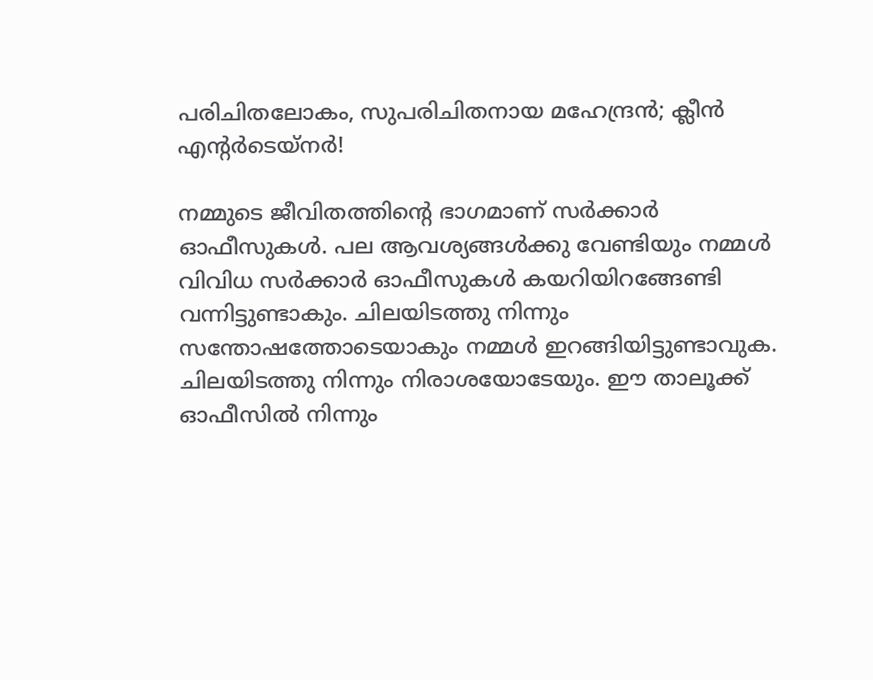പരിചിതലോകം, സുപരിചിതനായ മഹേന്ദ്രന്‍; ക്ലീന്‍ എന്റര്‍ടെയ്‌നര്‍!

നമ്മുടെ ജീവിതത്തിന്റെ ഭാഗമാണ് സര്‍ക്കാര്‍ ഓഫീസുകള്‍. പല ആവശ്യങ്ങള്‍ക്കു വേണ്ടിയും നമ്മള്‍ വിവിധ സര്‍ക്കാര്‍ ഓഫീസുകള്‍ കയറിയിറങ്ങേണ്ടി വന്നിട്ടുണ്ടാകും. ചിലയിടത്തു നിന്നും സന്തോഷത്തോടെയാകും നമ്മള്‍ ഇറങ്ങിയിട്ടുണ്ടാവുക. ചിലയിടത്തു നിന്നും നിരാശയോടേയും. ഈ താലൂക്ക് ഓഫീസില്‍ നിന്നും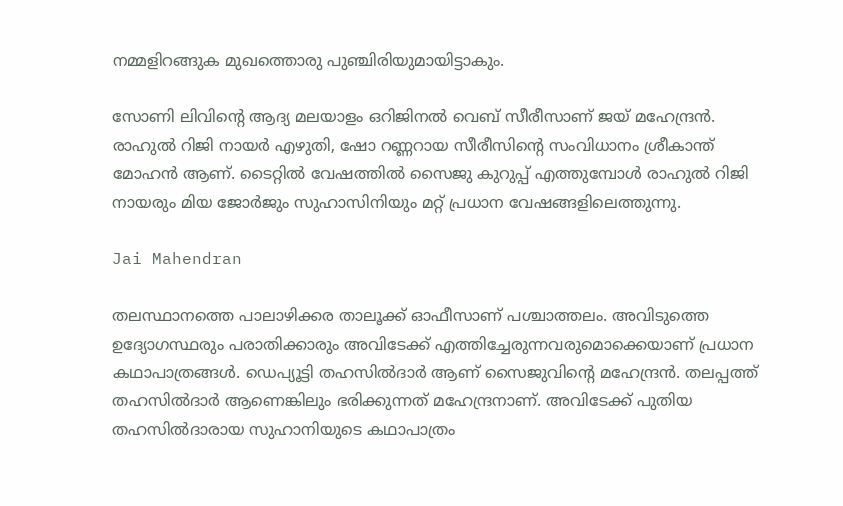നമ്മളിറങ്ങുക മുഖത്തൊരു പുഞ്ചിരിയുമായിട്ടാകും.

സോണി ലിവിന്റെ ആദ്യ മലയാളം ഒറിജിനല്‍ വെബ് സീരീസാണ് ജയ് മഹേന്ദ്രന്‍. രാഹുല്‍ റിജി നായര്‍ എഴുതി, ഷോ റണ്ണറായ സീരീസിന്റെ സംവിധാനം ശ്രീകാന്ത് മോഹന്‍ ആണ്. ടൈറ്റില്‍ വേഷത്തില്‍ സൈജു കുറുപ്പ് എത്തുമ്പോള്‍ രാഹുല്‍ റിജി നായരും മിയ ജോര്‍ജും സുഹാസിനിയും മറ്റ് പ്രധാന വേഷങ്ങളിലെത്തുന്നു.

Jai Mahendran

തലസ്ഥാനത്തെ പാലാഴിക്കര താലൂക്ക് ഓഫീസാണ് പശ്ചാത്തലം. അവിടുത്തെ ഉദ്യോഗസ്ഥരും പരാതിക്കാരും അവിടേക്ക് എത്തിച്ചേരുന്നവരുമൊക്കെയാണ് പ്രധാന കഥാപാത്രങ്ങള്‍. ഡെപ്യൂട്ടി തഹസില്‍ദാര്‍ ആണ് സൈജുവിന്റെ മഹേന്ദ്രന്‍. തലപ്പത്ത് തഹസില്‍ദാര്‍ ആണെങ്കിലും ഭരിക്കുന്നത് മഹേന്ദ്രനാണ്. അവിടേക്ക് പുതിയ തഹസില്‍ദാരായ സുഹാനിയുടെ കഥാപാത്രം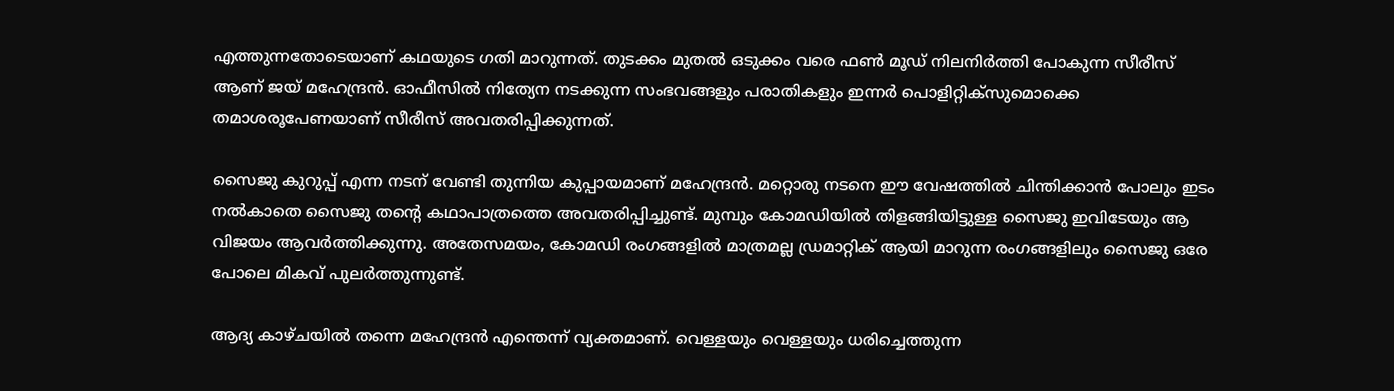എത്തുന്നതോടെയാണ് കഥയുടെ ഗതി മാറുന്നത്. തുടക്കം മുതല്‍ ഒടുക്കം വരെ ഫണ്‍ മൂഡ് നിലനിര്‍ത്തി പോകുന്ന സീരീസ് ആണ് ജയ് മഹേന്ദ്രന്‍. ഓഫീസില്‍ നിത്യേന നടക്കുന്ന സംഭവങ്ങളും പരാതികളും ഇന്നര്‍ പൊളിറ്റിക്‌സുമൊക്കെ തമാശരൂപേണയാണ് സീരീസ് അവതരിപ്പിക്കുന്നത്.

സൈജു കുറുപ്പ് എന്ന നടന് വേണ്ടി തുന്നിയ കുപ്പായമാണ് മഹേന്ദ്രന്‍. മറ്റൊരു നടനെ ഈ വേഷത്തില്‍ ചിന്തിക്കാന്‍ പോലും ഇടം നല്‍കാതെ സൈജു തന്റെ കഥാപാത്രത്തെ അവതരിപ്പിച്ചുണ്ട്. മുമ്പും കോമഡിയില്‍ തിളങ്ങിയിട്ടുള്ള സൈജു ഇവിടേയും ആ വിജയം ആവര്‍ത്തിക്കുന്നു. അതേസമയം, കോമഡി രംഗങ്ങളില്‍ മാത്രമല്ല ഡ്രമാറ്റിക് ആയി മാറുന്ന രംഗങ്ങളിലും സൈജു ഒരേ പോലെ മികവ് പുലര്‍ത്തുന്നുണ്ട്.

ആദ്യ കാഴ്ചയില്‍ തന്നെ മഹേന്ദ്രന്‍ എന്തെന്ന് വ്യക്തമാണ്. വെള്ളയും വെള്ളയും ധരിച്ചെത്തുന്ന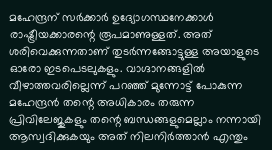മഹേന്ദ്രന് സര്‍ക്കാര്‍ ഉദ്യോഗസ്ഥനേക്കാള്‍ രാഷ്ട്രീയക്കാരന്റെ രൂപമാണുള്ളത്. അത് ശരിവെക്കുന്നതാണ് തുടര്‍ന്നങ്ങോട്ടുള്ള അയാളുടെ ഓരോ ഇടപെടലുകളും. വാഗ്ദാനങ്ങളില്‍ വീഴാത്തവരില്ലെന്ന് പറഞ്ഞ് മുന്നോട്ട് പോകുന്ന മഹേന്ദ്രന്‍ തന്റെ അധികാരം തരുന്ന പ്രിവിലേജുകളും തന്റെ ബന്ധങ്ങളുമെല്ലാം നന്നായി ആസ്വദിക്കുകയും അത് നിലനിര്‍ത്താന്‍ എന്തും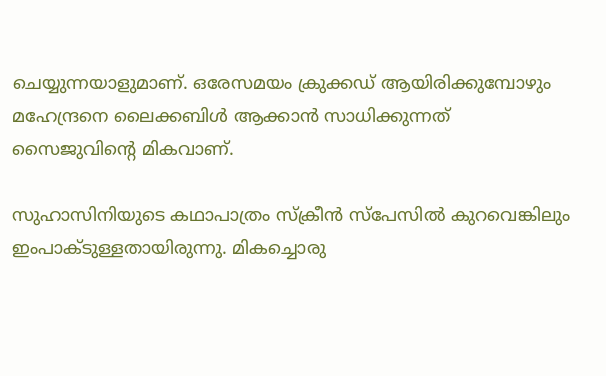ചെയ്യുന്നയാളുമാണ്. ഒരേസമയം ക്രുക്കഡ് ആയിരിക്കുമ്പോഴും മഹേന്ദ്രനെ ലൈക്കബിള്‍ ആക്കാന്‍ സാധിക്കുന്നത് സൈജുവിന്റെ മികവാണ്.

സുഹാസിനിയുടെ കഥാപാത്രം സ്‌ക്രീന്‍ സ്‌പേസില്‍ കുറവെങ്കിലും ഇംപാക്ടുള്ളതായിരുന്നു. മികച്ചൊരു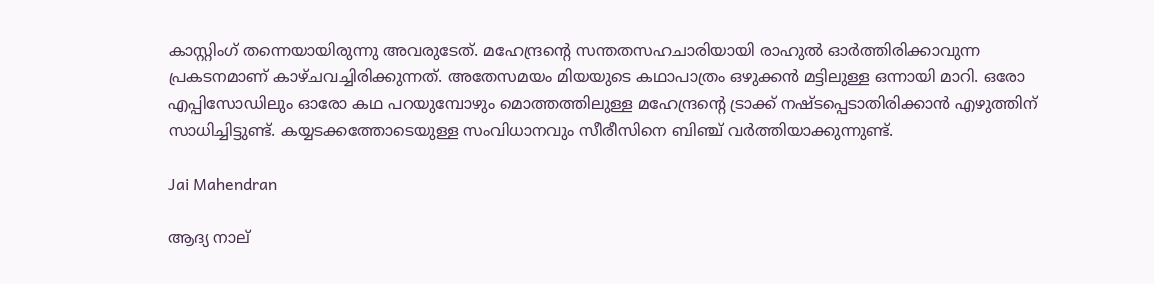കാസ്റ്റിംഗ് തന്നെയായിരുന്നു അവരുടേത്. മഹേന്ദ്രന്റെ സന്തതസഹചാരിയായി രാഹുല്‍ ഓര്‍ത്തിരിക്കാവുന്ന പ്രകടനമാണ് കാഴ്ചവച്ചിരിക്കുന്നത്. അതേസമയം മിയയുടെ കഥാപാത്രം ഒഴുക്കന്‍ മട്ടിലുള്ള ഒന്നായി മാറി. ഒരോ എപ്പിസോഡിലും ഓരോ കഥ പറയുമ്പോഴും മൊത്തത്തിലുള്ള മഹേന്ദ്രന്റെ ട്രാക്ക് നഷ്ടപ്പെടാതിരിക്കാന്‍ എഴുത്തിന് സാധിച്ചിട്ടുണ്ട്. കയ്യടക്കത്തോടെയുള്ള സംവിധാനവും സീരീസിനെ ബിഞ്ച് വര്‍ത്തിയാക്കുന്നുണ്ട്.

Jai Mahendran

ആദ്യ നാല്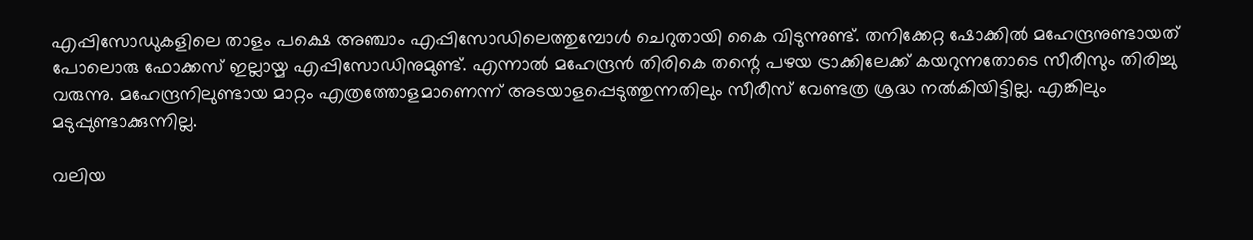എപ്പിസോഡുകളിലെ താളം പക്ഷെ അഞ്ചാം എപ്പിസോഡിലെത്തുമ്പോള്‍ ചെറുതായി കൈ വിടുന്നുണ്ട്. തനിക്കേറ്റ ഷോക്കില്‍ മഹേന്ദ്രനുണ്ടായത് പോലൊരു ഫോക്കസ് ഇല്ലായ്മ എപ്പിസോഡിനുമുണ്ട്. എന്നാല്‍ മഹേന്ദ്രന്‍ തിരികെ തന്റെ പഴയ ട്രാക്കിലേക്ക് കയറുന്നതോടെ സീരീസും തിരിച്ചു വരുന്നു. മഹേന്ദ്രനിലുണ്ടായ മാറ്റം എത്രത്തോളമാണെന്ന് അടയാളപ്പെടുത്തുന്നതിലും സീരീസ് വേണ്ടത്ര ശ്രദ്ധ നല്‍കിയിട്ടില്ല. എങ്കിലും മടുപ്പുണ്ടാക്കുന്നില്ല.

വലിയ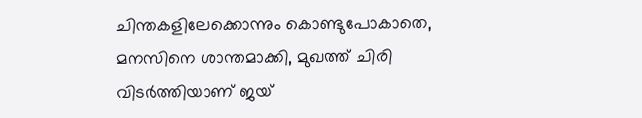ചിന്തകളിലേക്കൊന്നും കൊണ്ടുപോകാതെ, മനസിനെ ശാന്തമാക്കി, മുഖത്ത് ചിരി വിടര്‍ത്തിയാണ് ജയ്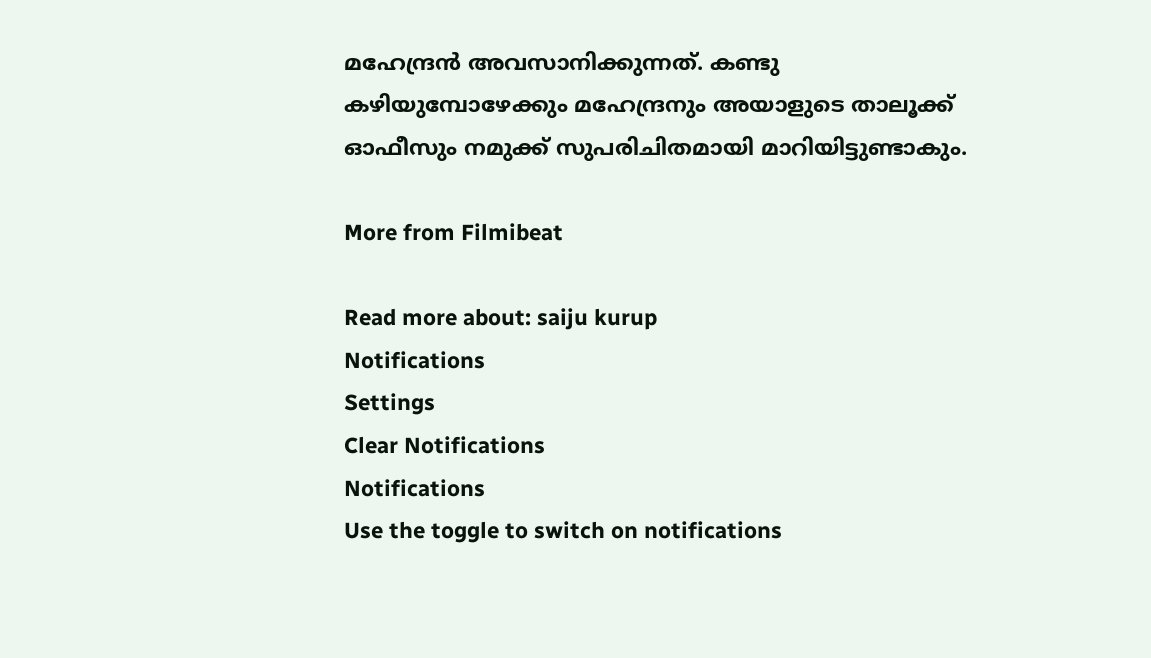മഹേന്ദ്രന്‍ അവസാനിക്കുന്നത്. കണ്ടു കഴിയുമ്പോഴേക്കും മഹേന്ദ്രനും അയാളുടെ താലൂക്ക് ഓഫീസും നമുക്ക് സുപരിചിതമായി മാറിയിട്ടുണ്ടാകും.

More from Filmibeat

Read more about: saiju kurup
Notifications
Settings
Clear Notifications
Notifications
Use the toggle to switch on notifications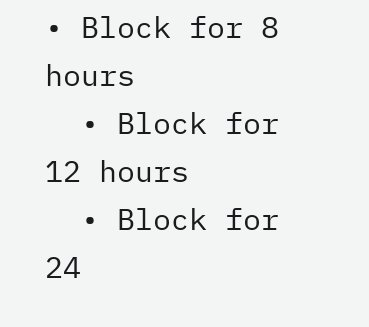• Block for 8 hours
  • Block for 12 hours
  • Block for 24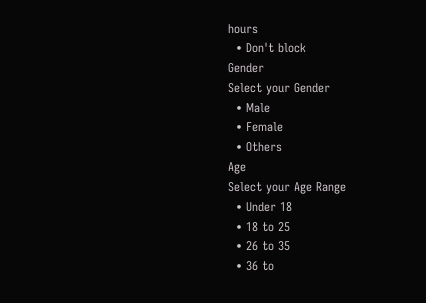hours
  • Don't block
Gender
Select your Gender
  • Male
  • Female
  • Others
Age
Select your Age Range
  • Under 18
  • 18 to 25
  • 26 to 35
  • 36 to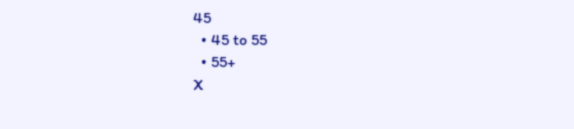45
  • 45 to 55
  • 55+
X